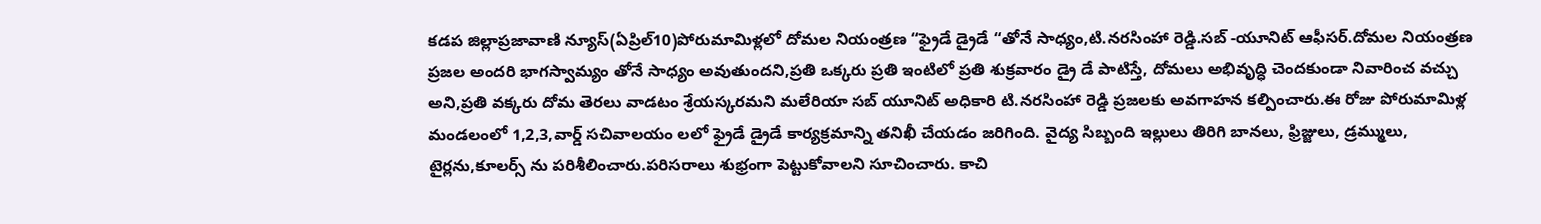కడప జిల్లాప్రజావాణి న్యూస్(ఏప్రిల్10)పోరుమామిళ్లలో దోమల నియంత్రణ “ఫ్రైడే డ్రైడే “తోనే సాధ్యం,టి.నరసింహా రెడ్డి.సబ్ -యూనిట్ ఆఫీసర్.దోమల నియంత్రణ ప్రజల అందరి భాగస్వామ్యం తోనే సాధ్యం అవుతుందని,ప్రతి ఒక్కరు ప్రతి ఇంటిలో ప్రతి శుక్రవారం డ్రై డే పాటిస్తే, దోమలు అభివృద్ధి చెందకుండా నివారించ వచ్చు అని,ప్రతి వక్కరు దోమ తెరలు వాడటం శ్రేయస్కరమని మలేరియా సబ్ యూనిట్ అధికారి టి.నరసింహా రెడ్డి ప్రజలకు అవగాహన కల్పించారు.ఈ రోజు పోరుమామిళ్ల మండలంలో 1,2,3,వార్డ్ సచివాలయం లలో ఫ్రైడే డ్రైడే కార్యక్రమాన్ని తనిఖీ చేయడం జరిగింది. వైద్య సిబ్బంది ఇల్లులు తిరిగి బానలు, ఫ్రిజ్జులు, డ్రమ్ములు, టైర్లను,కూలర్స్ ను పరిశీలించారు.పరిసరాలు శుభ్రంగా పెట్టుకోవాలని సూచించారు. కాచి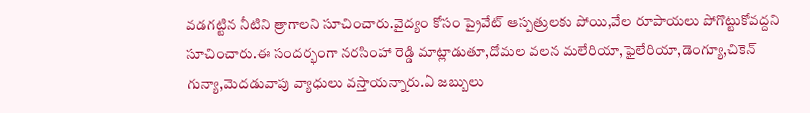వడగట్టిన నీటిని త్రాగాలని సూచించారు.వైద్యం కోసం ప్రైవేట్ ఆస్పత్రులకు పోయి,వేల రూపాయలు పోగొట్టుకోవద్దని సూచించారు.ఈ సందర్భంగా నరసింహా రెడ్డి మాట్లాడుతూ,దోమల వలన మలేరియా,ఫైలేరియా,డెంగ్యూ,చికెన్ గున్యా,మెదడువాపు వ్యాధులు వస్తాయన్నారు.ఏ జబ్బులు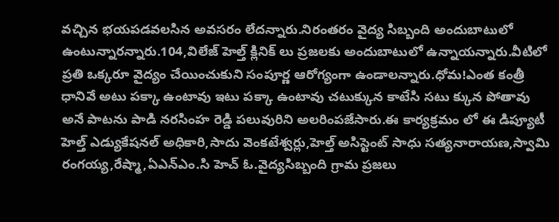వచ్చిన భయపడవలసిన అవసరం లేదన్నారు.నిరంతరం వైద్య సిబ్బంది అందుబాటులో ఉంటున్నారన్నారు.104,విలేజ్ హెల్త్ క్లినిక్ లు ప్రజలకు అందుబాటులో ఉన్నాయన్నారు.వీటిలో ప్రతి ఒక్కరూ వైద్యం చేయించుకుని సంపూర్ణ ఆరోగ్యంగా ఉండాలన్నారు.ధోమ!ఎంత కంత్రీ ధానివే అటు పక్కా ఉంటావు ఇటు పక్కా ఉంటావు చటుక్కున కాటేసి సటు క్కున పోతావు అనే పాటను పాడి నరసింహ రెడ్డి పలువురిని అలరింపజేసారు.ఈ కార్యక్రమం లో ఈ డిప్యూటీ హెల్త్ ఎడ్యుకేషనల్ అధికారి,సాదు వెంకటేశ్వర్లు,హెల్త్ అసిస్టెంట్ సాధు సత్యనారాయణ,స్వామి రంగయ్య,రేష్మా,ఏఎన్ఎం.సి హెచ్ ఓ.వైద్యసిబ్బంది గ్రామ ప్రజలు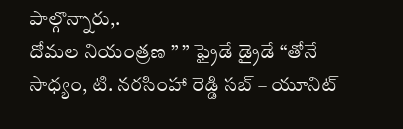పాల్గొన్నారు,.
దోమల నియంత్రణ ” ” ఫ్రైడే డ్రైడే “తోనే సాధ్యం, టి. నరసింహా రెడ్డి సబ్ – యూనిట్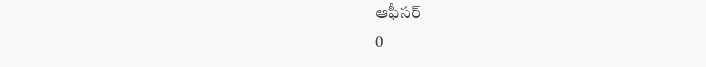ఆఫీసర్
0